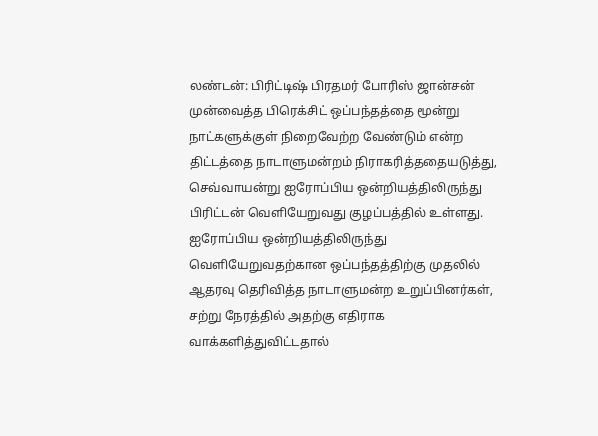லண்டன்: பிரிட்டிஷ் பிரதமர் போரிஸ் ஜான்சன் முன்வைத்த பிரெக்சிட் ஒப்பந்தத்தை மூன்று நாட்களுக்குள் நிறைவேற்ற வேண்டும் என்ற திட்டத்தை நாடாளுமன்றம் நிராகரித்ததையடுத்து, செவ்வாயன்று ஐரோப்பிய ஒன்றியத்திலிருந்து பிரிட்டன் வெளியேறுவது குழப்பத்தில் உள்ளது. ஐரோப்பிய ஒன்றியத்திலிருந்து வெளியேறுவதற்கான ஒப்பந்தத்திற்கு முதலில் ஆதரவு தெரிவித்த நாடாளுமன்ற உறுப்பினர்கள், சற்று நேரத்தில் அதற்கு எதிராக வாக்களித்துவிட்டதால்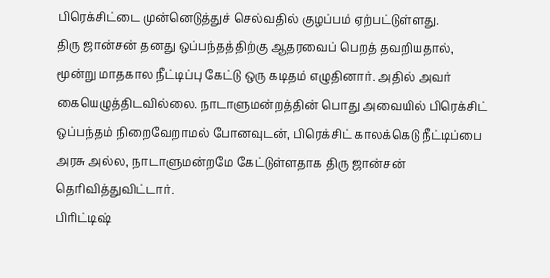பிரெக்சிட்டை முன்னெடுத்துச் செல்வதில் குழப்பம் ஏற்பட்டுள்ளது.
திரு ஜான்சன் தனது ஒப்பந்தத்திற்கு ஆதரவைப் பெறத் தவறியதால், மூன்று மாதகால நீட்டிப்பு கேட்டு ஒரு கடிதம் எழுதினார். அதில் அவர் கையெழுத்திடவில்லை. நாடாளுமன்றத்தின் பொது அவையில் பிரெக்சிட் ஒப்பந்தம் நிறைவேறாமல் போனவுடன், பிரெக்சிட் காலக்கெடு நீட்டிப்பை அரசு அல்ல, நாடாளுமன்றமே கேட்டுள்ளதாக திரு ஜான்சன் தெரிவித்துவிட்டார்.
பிரிட்டிஷ்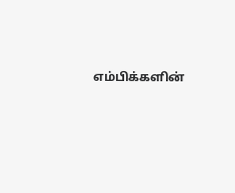எம்பிக்களின்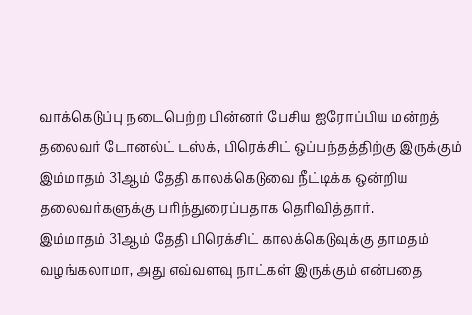வாக்கெடுப்பு நடைபெற்ற பின்னர் பேசிய ஐரோப்பிய மன்றத் தலைவர் டோனல்ட் டஸ்க், பிரெக்சிட் ஒப்பந்தத்திற்கு இருக்கும் இம்மாதம் 31ஆம் தேதி காலக்கெடுவை நீட்டிக்க ஒன்றிய தலைவர்களுக்கு பரிந்துரைப்பதாக தெரிவித்தார்.
இம்மாதம் 31ஆம் தேதி பிரெக்சிட் காலக்கெடுவுக்கு தாமதம் வழங்கலாமா, அது எவ்வளவு நாட்கள் இருக்கும் என்பதை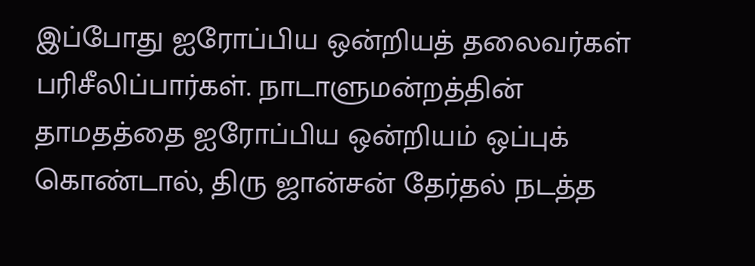இப்போது ஐரோப்பிய ஒன்றியத் தலைவர்கள் பரிசீலிப்பார்கள். நாடாளுமன்றத்தின் தாமதத்தை ஐரோப்பிய ஒன்றியம் ஒப்புக் கொண்டால், திரு ஜான்சன் தேர்தல் நடத்த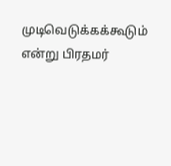முடிவெடுக்கக்கூடும் என்று பிரதமர்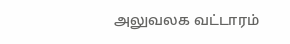அலுவலக வட்டாரம்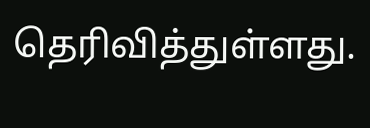தெரிவித்துள்ளது.